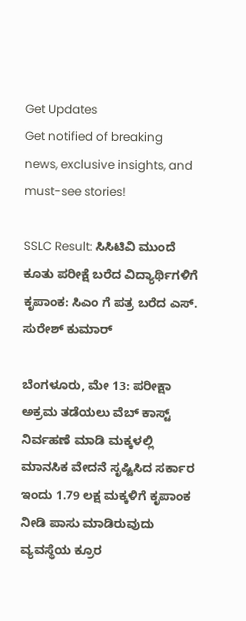Get Updates
Get notified of breaking news, exclusive insights, and must-see stories!

SSLC Result: ಸಿಸಿಟಿವಿ ಮುಂದೆ‌ ಕೂತು ಪರೀಕ್ಷೆ‌ ಬರೆದ ವಿದ್ಯಾರ್ಥಿಗಳಿಗೆ ಕೃಪಾಂಕ: ಸಿಎಂ ಗೆ ಪತ್ರ ಬರೆದ ಎಸ್‌. ಸುರೇಶ್ ಕುಮಾರ್

ಬೆಂಗಳೂರು, ಮೇ 13: ಪರೀಕ್ಷಾ ಅಕ್ರಮ ತಡೆಯಲು ವೆಬ್ ಕಾಸ್ಟ್ ನಿರ್ವಹಣೆ ಮಾಡಿ ಮಕ್ಕಳಲ್ಲಿ ಮಾನಸಿಕ‌ ವೇದನೆ‌ ಸೃಷ್ಟಿಸಿದ ಸರ್ಕಾರ ಇಂದು 1.79 ಲಕ್ಷ ಮಕ್ಕಳಿಗೆ ಕೃಪಾಂಕ ನೀಡಿ ಪಾಸು ಮಾಡಿರುವುದು ವ್ಯವಸ್ಥೆಯ ಕ್ರೂರ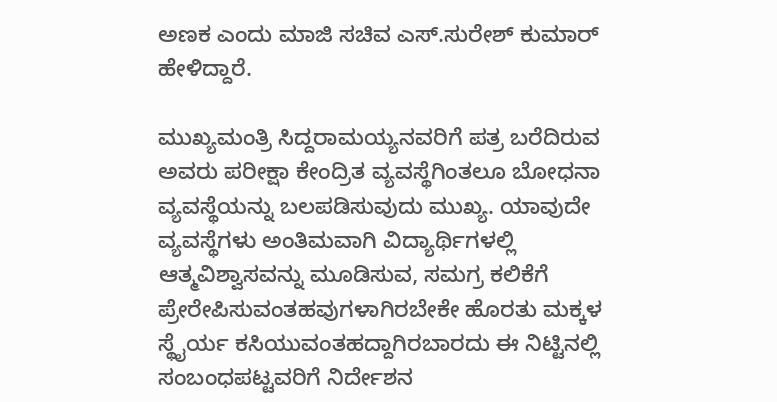ಅಣಕ‌ ಎಂದು ಮಾಜಿ ಸಚಿವ ಎಸ್.ಸುರೇಶ್ ಕುಮಾರ್ ಹೇಳಿದ್ದಾರೆ.

ಮುಖ್ಯಮಂತ್ರಿ ಸಿದ್ದರಾಮಯ್ಯನವರಿಗೆ ಪತ್ರ ಬರೆದಿರುವ ಅವರು ಪರೀಕ್ಷಾ ಕೇಂದ್ರಿತ‌ ವ್ಯವಸ್ಥೆಗಿಂತಲೂ ಬೋಧನಾ ವ್ಯವಸ್ಥೆಯನ್ನು ಬಲಪಡಿಸುವುದು ಮುಖ್ಯ. ಯಾವುದೇ ವ್ಯವಸ್ಥೆಗಳು ಅಂತಿಮವಾಗಿ‌ ವಿದ್ಯಾರ್ಥಿಗಳಲ್ಲಿ ಆತ್ಮವಿಶ್ವಾಸವನ್ನು ಮೂಡಿಸುವ, ಸಮಗ್ರ ಕಲಿಕೆಗೆ ಪ್ರೇರೇಪಿಸುವಂತಹವುಗಳಾಗಿರಬೇಕೇ ಹೊರತು ಮಕ್ಕಳ ಸ್ಥೈರ್ಯ‌ ಕಸಿಯುವಂತಹದ್ದಾಗಿರಬಾರದು ಈ ನಿಟ್ಟಿನಲ್ಲಿ ಸಂಬಂಧಪಟ್ಟವರಿಗೆ ನಿರ್ದೇಶನ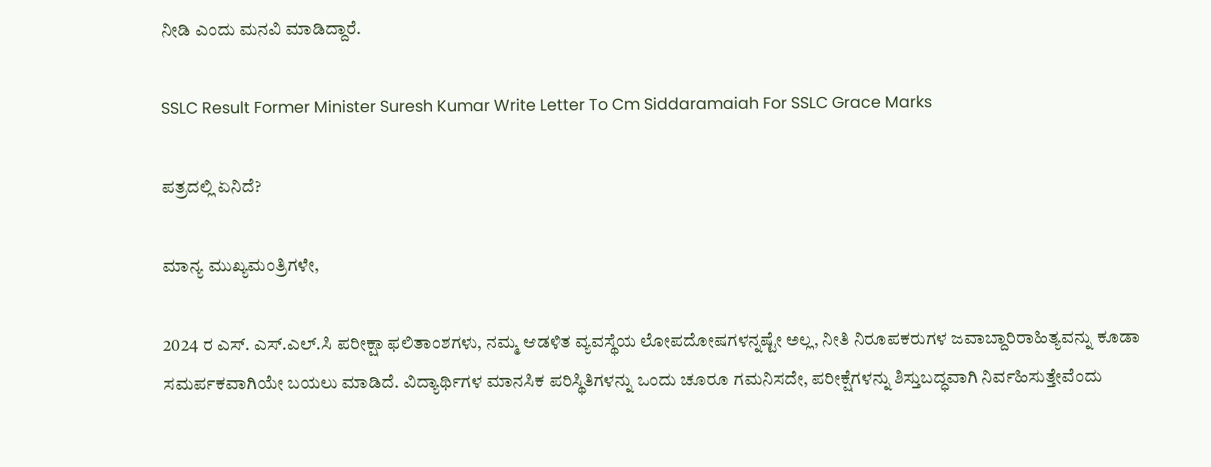ನೀಡಿ ಎಂದು‌ ಮನವಿ ಮಾಡಿದ್ದಾರೆ.

SSLC Result Former Minister Suresh Kumar Write Letter To Cm Siddaramaiah For SSLC Grace Marks

ಪತ್ರದಲ್ಲಿ ಏನಿದೆ?

ಮಾನ್ಯ ಮುಖ್ಯಮಂತ್ರಿಗಳೇ,

2024 ರ ಎಸ್. ಎಸ್.ಎಲ್.ಸಿ ಪರೀಕ್ಷಾ ಫಲಿತಾಂಶಗಳು, ನಮ್ಮ ಆಡಳಿತ ವ್ಯವಸ್ಥೆಯ‌ ಲೋಪದೋಷಗಳನ್ನಷ್ಟೇ ಅಲ್ಲ, ನೀತಿ ನಿರೂಪಕರುಗಳ ಜವಾಬ್ದಾರಿರಾಹಿತ್ಯವನ್ನು ಕೂಡಾ ಸಮರ್ಪಕವಾಗಿಯೇ ಬಯಲು ಮಾಡಿದೆ. ವಿದ್ಯಾರ್ಥಿಗಳ ಮಾನಸಿಕ ಪರಿಸ್ಥಿತಿಗಳನ್ನು ಒಂದು ಚೂರೂ ಗಮನಿಸದೇ, ಪರೀಕ್ಷೆಗಳನ್ನು ಶಿಸ್ತುಬದ್ಧವಾಗಿ ನಿರ್ವಹಿಸುತ್ತೇವೆಂದು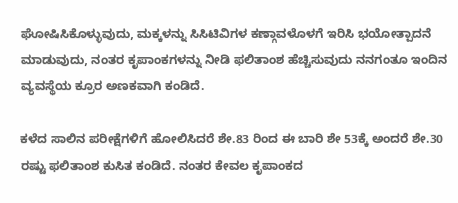ಘೋಷಿಸಿಕೊಳ್ಳುವುದು, ಮಕ್ಕಳನ್ನು ಸಿಸಿಟಿವಿಗಳ ಕಣ್ಗಾವಳೊಳಗೆ ಇರಿಸಿ ಭಯೋತ್ಪಾದನೆ ಮಾಡುವುದು, ನಂತರ ಕೃಪಾಂಕಗಳನ್ನು ನೀಡಿ ಫಲಿತಾಂಶ ಹೆಚ್ಚಿಸುವುದು ನನಗಂತೂ ಇಂದಿನ ವ್ಯವಸ್ಥೆಯ ಕ್ರೂರ‌ ಅಣಕವಾಗಿ ಕಂಡಿದೆ.

ಕಳೆದ ಸಾಲಿನ ಪರೀಕ್ಷೆಗಳಿಗೆ ಹೋಲಿಸಿದರೆ ಶೇ.83 ರಿಂದ ಈ ಬಾರಿ‌ ಶೇ 53ಕ್ಕೆ ಅಂದರೆ ಶೇ.30 ರಷ್ಟು ಫಲಿತಾಂಶ ಕುಸಿತ ಕಂಡಿದೆ. ನಂತರ ಕೇವಲ ಕೃಪಾಂಕದ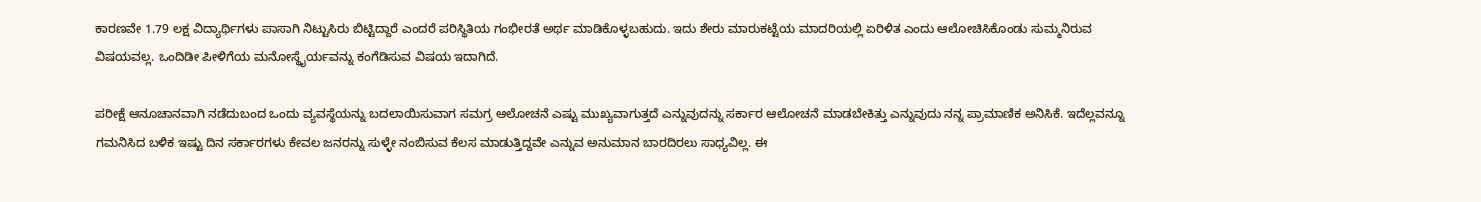ಕಾರಣವೇ 1.79 ಲಕ್ಷ ವಿದ್ಯಾರ್ಥಿಗಳು ಪಾಸಾಗಿ ನಿಟ್ಟುಸಿರು ಬಿಟ್ಟಿದ್ದಾರೆ ಎಂದರೆ ಪರಿಸ್ಥಿತಿಯ ಗಂಭೀರತೆ ಅರ್ಥ ಮಾಡಿಕೊಳ್ಳಬಹುದು. ಇದು ಶೇರು‌ ಮಾರುಕಟ್ಟೆಯ ಮಾದರಿಯಲ್ಲಿ ಏರಿಳಿತ ಎಂದು ಆಲೋಚಿಸಿಕೊಂಡು ಸುಮ್ಮನಿರುವ ವಿಷಯವಲ್ಲ. ಒಂದಿಡೀ ಪೀಳಿಗೆಯ ಮನೋಸ್ಥೈರ್ಯವನ್ನು ಕಂಗೆಡಿಸುವ ವಿಷಯ ಇದಾಗಿದೆ.

ಪರೀಕ್ಷೆ ಆನೂಚಾನವಾಗಿ ನಡೆದುಬಂದ ಒಂದು ವ್ಯವಸ್ಥೆಯನ್ನು ಬದಲಾಯಿಸುವಾಗ ಸಮಗ್ರ ಆಲೋಚನೆ ಎಷ್ಟು ಮುಖ್ಯವಾಗುತ್ತದೆ ಎನ್ನುವುದನ್ನು ಸರ್ಕಾರ ಆಲೋಚನೆ ಮಾಡಬೇಕಿತ್ತು ಎನ್ನುವುದು ನನ್ನ ಪ್ರಾಮಾಣಿಕ ಅನಿಸಿಕೆ. ಇದೆಲ್ಲವನ್ನೂ ಗಮನಿಸಿದ ಬಳಿಕ ಇಷ್ಟು ದಿನ ಸರ್ಕಾರಗಳು ಕೇವಲ ಜನರನ್ನು ಸುಳ್ಳೇ ನಂಬಿಸುವ ಕೆಲಸ ಮಾಡುತ್ತಿದ್ದವೇ ಎನ್ನುವ ಅನುಮಾನ ಬಾರದಿರಲು ಸಾಧ್ಯವಿಲ್ಲ. ಈ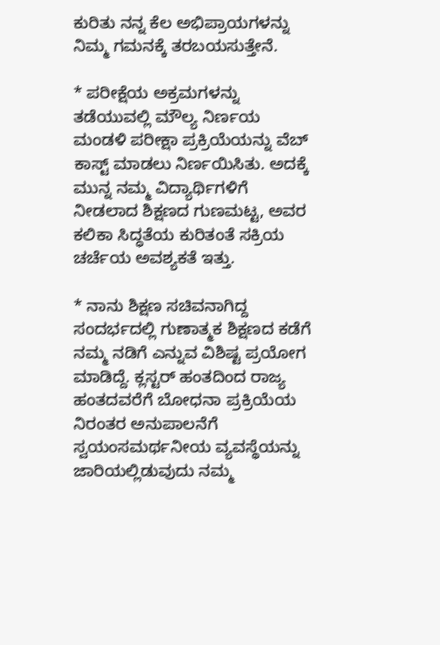ಕುರಿತು ನನ್ನ ಕೆಲ ಅಭಿಪ್ರಾಯಗಳನ್ನು ನಿಮ್ಮ ಗಮನಕ್ಕೆ ತರಬಯಸುತ್ತೇನೆ.

* ಪರೀಕ್ಷೆಯ ಅಕ್ರಮಗಳನ್ನು ತಡೆಯುವಲ್ಲಿ‌ ಮೌಲ್ಯ ನಿರ್ಣಯ ಮಂಡಳಿ ಪರೀಕ್ಷಾ ಪ್ರಕ್ರಿಯೆಯನ್ನು ವೆಬ್ ಕಾಸ್ಟ್ ಮಾಡಲು ನಿರ್ಣಯಿಸಿತು. ಅದಕ್ಕೆ ಮುನ್ನ ನಮ್ಮ ವಿದ್ಯಾರ್ಥಿಗಳಿಗೆ ನೀಡಲಾದ‌ ಶಿಕ್ಷಣದ ಗುಣಮಟ್ಟ, ಅವರ ಕಲಿಕಾ ಸಿದ್ಧತೆಯ ಕುರಿತಂತೆ ಸಕ್ರಿಯ ಚರ್ಚೆಯ ಅವಶ್ಯಕತೆ‌ ಇತ್ತು.

* ನಾನು ಶಿಕ್ಷಣ ಸಚಿವನಾಗಿದ್ದ ಸಂದರ್ಭದಲ್ಲಿ ಗುಣಾತ್ಮಕ ಶಿಕ್ಷಣದ‌ ಕಡೆಗೆ‌ ನಮ್ಮ ನಡಿಗೆ ಎನ್ನುವ ವಿಶಿಷ್ಟ ಪ್ರಯೋಗ ಮಾಡಿದ್ದೆ. ಕ್ಲಸ್ಟರ್ ಹಂತದಿಂದ ರಾಜ್ಯ ಹಂತದವರೆಗೆ ಬೋಧನಾ ಪ್ರಕ್ರಿಯೆಯ ನಿರಂತರ ಅನುಪಾಲನೆಗೆ ಸ್ವಯಂಸಮರ್ಥನೀಯ ವ್ಯವಸ್ಥೆಯನ್ನು‌ ಜಾರಿಯಲ್ಲಿಡುವುದು ನಮ್ಮ‌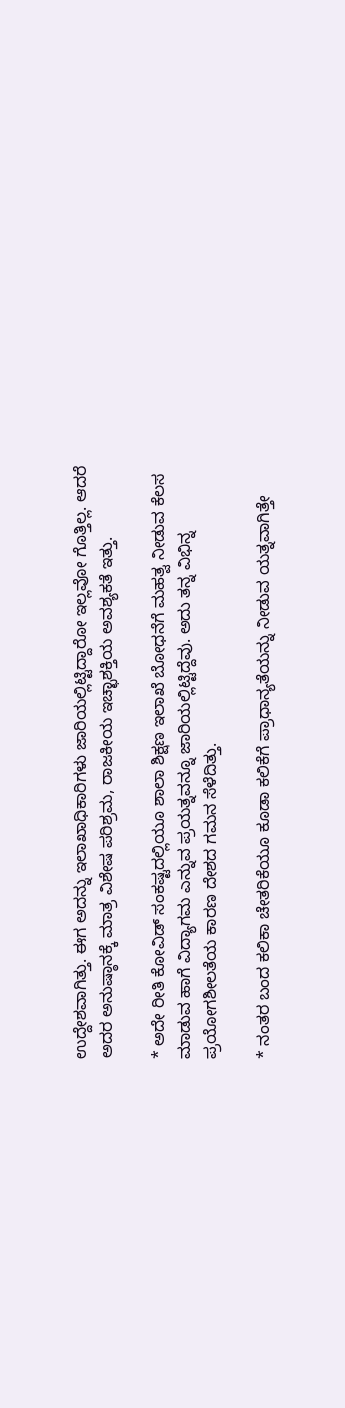ಉದ್ದೇಶವಾಗಿತ್ತು. ಈಗ ಅದನ್ನು ಇಲಾಖಾಧಿಕಾರಿಗಳು ಜಾರಿಯಲ್ಲಿಟ್ಟಿದ್ದಾರೋ ಇಲ್ಲವೋ ಗೊತ್ತಿಲ್ಲ. ಆದರೆ ಅದರ ಅನುಷ್ಠಾನಕ್ಕೆ ಮಾತ್ರ ವಿಶೇಷ ಪರಿಶ್ರಮ, ರಾಜಕೀಯ ಇಚ್ಛಾಶಕ್ತಿಯ ಅವಶ್ಯಕತೆ ಇತ್ತು.

* ಅದೇ ರೀತಿ‌ ಕೋವಿಡ್ ಸಂಕಷ್ಟದಲ್ಲಿಯೂ ಶಾಲಾ ಶಿಕ್ಷಣ ಇಲಾಖೆ ಬೋಧನೆಗೆ ಮಹತ್ವ ನೀಡುವ ಕೆಲಸ ಮಾಡುವ ಹಾಗೆ ವಿದ್ಯಾಗಮ ಎನ್ನುವ ಪ್ರಯತ್ನವನ್ನೂ ಜಾರಿಯಲ್ಲಿಟ್ಟಿದ್ದೆವು. ಅದು ತನ್ನ ವಿಭಿನ್ನ ಪ್ರಯೋಗಶೀಲತೆಯ ಕಾರಣ ದೇಶದ ಗಮನ ಸೆಳೆದಿತ್ತು.

* ನಂತರ ಬಂದ ಕಲಿಕಾ ಚೇತರಿಕೆಯೂ ಕೂಡಾ‌ ಕಲಿಕೆಗೆ ಪ್ರಾಧಾನ್ಯತೆಯನ್ನು ನೀಡುವ ಯತ್ನವಾಗಿತ್ತೇ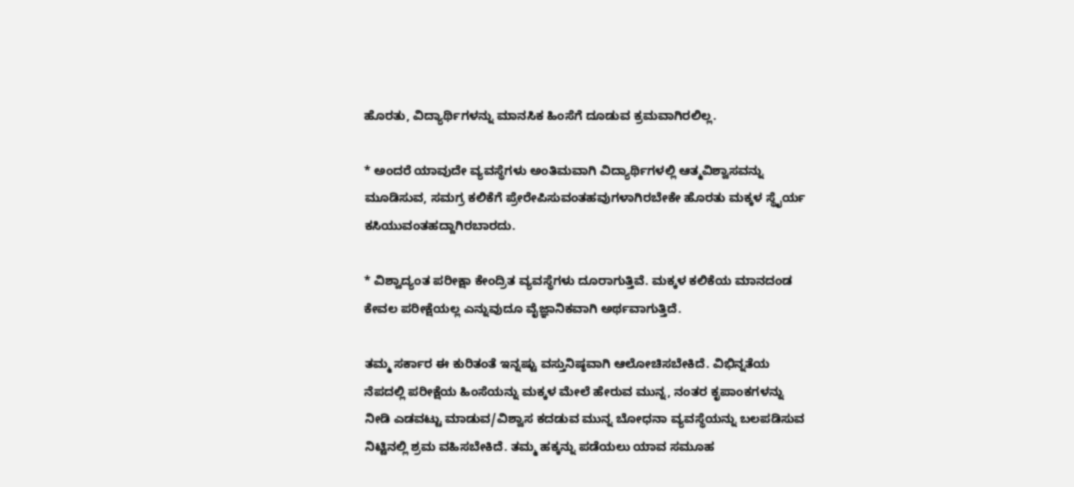ಹೊರತು, ವಿದ್ಯಾರ್ಥಿಗಳನ್ನು ಮಾನಸಿಕ ಹಿಂಸೆಗೆ ದೂಡುವ ಕ್ರಮವಾಗಿರಲಿಲ್ಲ.

* ಅಂದರೆ ಯಾವುದೇ ವ್ಯವಸ್ಥೆಗಳು ಅಂತಿಮವಾಗಿ‌ ವಿದ್ಯಾರ್ಥಿಗಳಲ್ಲಿ ಆತ್ಮವಿಶ್ವಾಸವನ್ನು ಮೂಡಿಸುವ, ಸಮಗ್ರ ಕಲಿಕೆಗೆ ಪ್ರೇರೇಪಿಸುವಂತಹವುಗಳಾಗಿರಬೇಕೇ ಹೊರತು ಮಕ್ಕಳ ಸ್ಥೈರ್ಯ‌ ಕಸಿಯುವಂತಹದ್ದಾಗಿರಬಾರದು.

* ವಿಶ್ವಾದ್ಯಂತ ಪರೀಕ್ಷಾ ಕೇಂದ್ರಿತ‌ ವ್ಯವಸ್ಥೆಗಳು ದೂರಾಗುತ್ತಿವೆ. ಮಕ್ಕಳ ಕಲಿಕೆಯ ಮಾನದಂಡ ಕೇವಲ ಪರೀಕ್ಷೆಯಲ್ಲ ಎನ್ನುವುದೂ ವೈಜ್ಞಾನಿಕವಾಗಿ ಅರ್ಥವಾಗುತ್ತಿದೆ.

ತಮ್ಮ‌ ಸರ್ಕಾರ‌ ಈ ಕುರಿತಂತೆ ಇನ್ನಷ್ಟು ವಸ್ತುನಿಷ್ಠವಾಗಿ ಆಲೋಚಿಸಬೇಕಿದೆ. ವಿಭಿನ್ನತೆಯ‌ ನೆಪದಲ್ಲಿ ಪರೀಕ್ಷೆಯ ಹಿಂಸೆಯನ್ನು ಮಕ್ಕಳ ಮೇಲೆ ಹೇರುವ ಮುನ್ನ, ನಂತರ ಕೃಪಾಂಕಗಳನ್ನು ನೀಡಿ ಎಡವಟ್ಟು ಮಾಡುವ/ವಿಶ್ವಾಸ ಕದಡುವ ಮುನ್ನ ಬೋಧನಾ ವ್ಯವಸ್ಥೆಯನ್ನು ಬಲಪಡಿಸುವ ನಿಟ್ಟಿನಲ್ಲಿ‌ ಶ್ರಮ ವಹಿಸಬೇಕಿದೆ. ತಮ್ಮ‌ ಹಕ್ಕನ್ನು ಪಡೆಯಲು ಯಾವ ಸಮೂಹ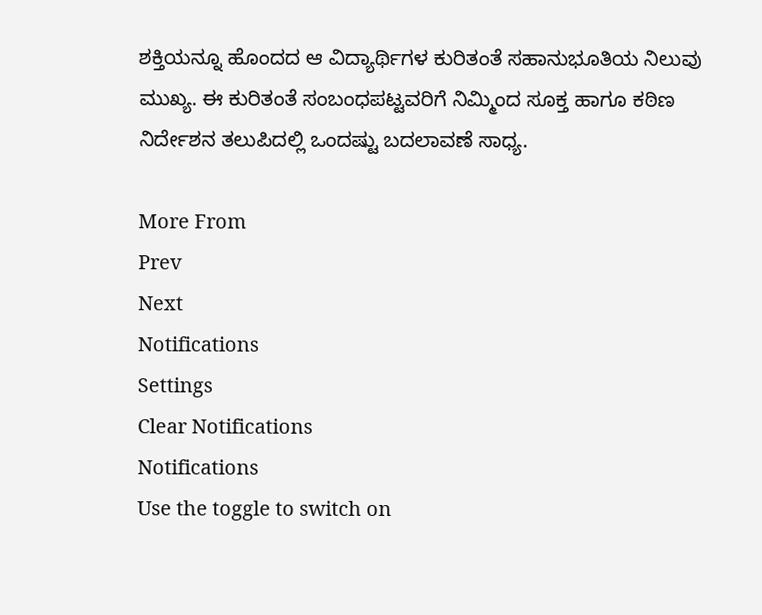ಶಕ್ತಿಯನ್ನೂ ಹೊಂದದ ಆ ವಿದ್ಯಾರ್ಥಿಗಳ ಕುರಿತಂತೆ ಸಹಾನುಭೂತಿಯ ನಿಲುವು ಮುಖ್ಯ. ಈ ಕುರಿತಂತೆ ಸಂಬಂಧಪಟ್ಟವರಿಗೆ ನಿಮ್ಮಿಂದ ಸೂಕ್ತ ಹಾಗೂ ಕಠಿಣ ನಿರ್ದೇಶನ ತಲುಪಿದಲ್ಲಿ‌ ಒಂದಷ್ಟು ಬದಲಾವಣೆ ಸಾಧ್ಯ.

More From
Prev
Next
Notifications
Settings
Clear Notifications
Notifications
Use the toggle to switch on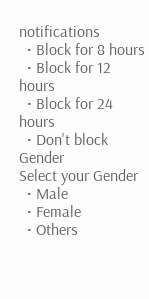notifications
  • Block for 8 hours
  • Block for 12 hours
  • Block for 24 hours
  • Don't block
Gender
Select your Gender
  • Male
  • Female
  • Others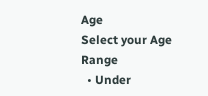Age
Select your Age Range
  • Under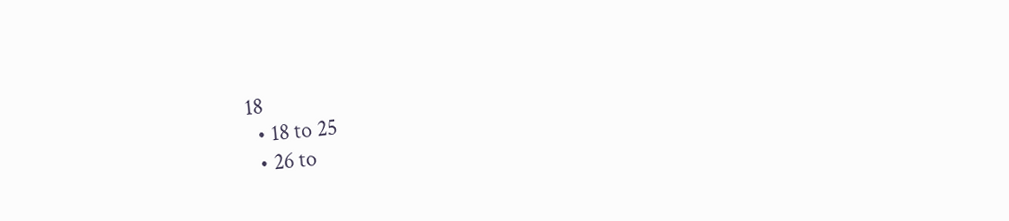18
  • 18 to 25
  • 26 to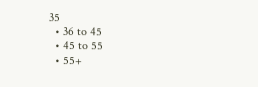35
  • 36 to 45
  • 45 to 55
  • 55+